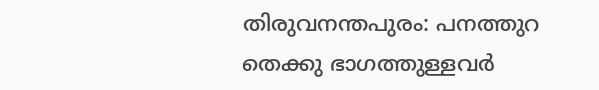തിരുവനന്തപുരം: പനത്തുറ തെക്കു ഭാഗത്തുള്ളവർ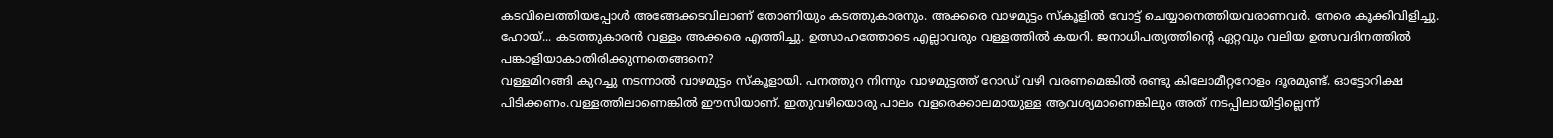കടവിലെത്തിയപ്പോൾ അങ്ങേക്കടവിലാണ് തോണിയും കടത്തുകാരനും. അക്കരെ വാഴമുട്ടം സ്കൂളിൽ വോട്ട് ചെയ്യാനെത്തിയവരാണവർ. നേരെ കൂക്കിവിളിച്ചു. ഹോയ്... കടത്തുകാരൻ വള്ളം അക്കരെ എത്തിച്ചു. ഉത്സാഹത്തോടെ എല്ലാവരും വള്ളത്തിൽ കയറി. ജനാധിപത്യത്തിന്റെ ഏറ്റവും വലിയ ഉത്സവദിനത്തിൽ പങ്കാളിയാകാതിരിക്കുന്നതെങ്ങനെ?
വള്ളമിറങ്ങി കുറച്ചു നടന്നാൽ വാഴമുട്ടം സ്കൂളായി. പനത്തുറ നിന്നും വാഴമുട്ടത്ത് റോഡ് വഴി വരണമെങ്കിൽ രണ്ടു കിലോമീറ്ററോളം ദൂരമുണ്ട്. ഓട്ടോറിക്ഷ പിടിക്കണം.വള്ളത്തിലാണെങ്കിൽ ഈസിയാണ്. ഇതുവഴിയൊരു പാലം വളരെക്കാലമായുള്ള ആവശ്യമാണെങ്കിലും അത് നടപ്പിലായിട്ടില്ലെന്ന്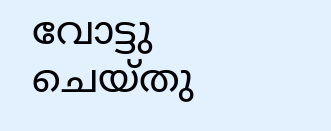വോട്ടു ചെയ്തു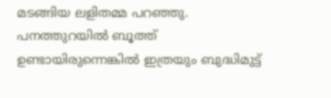മടങ്ങിയ ലളിതമ്മ പറഞ്ഞു. പനത്തുറയിൽ ബൂത്ത് ഉണ്ടായിരുന്നെങ്കിൽ ഇത്രയും ബുദ്ധിമുട്ട്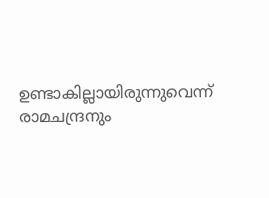ഉണ്ടാകില്ലായിരുന്നുവെന്ന് രാമചന്ദ്രനും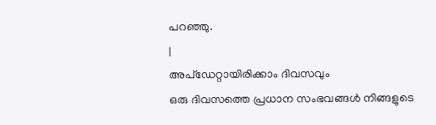പറഞ്ഞു.
|
അപ്ഡേറ്റായിരിക്കാം ദിവസവും
ഒരു ദിവസത്തെ പ്രധാന സംഭവങ്ങൾ നിങ്ങളുടെ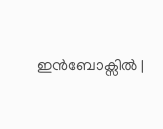ഇൻബോക്സിൽ |